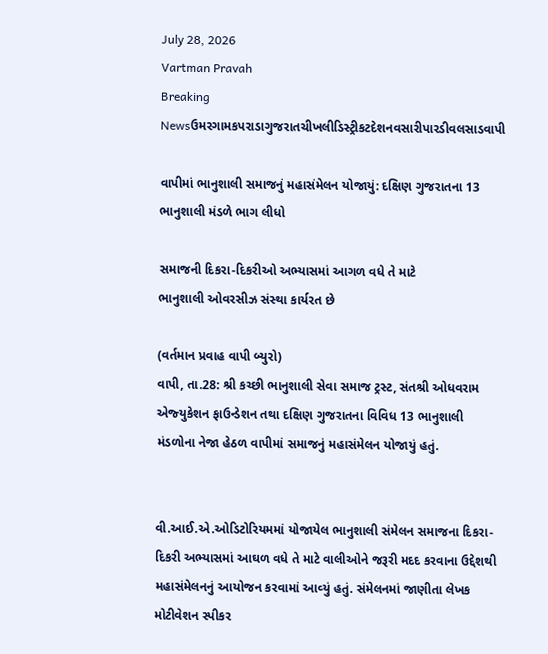July 28, 2026
Vartman Pravah
Breaking Newsઉમરગામકપરાડાગુજરાતચીખલીડિસ્ટ્રીકટદેશનવસારીપારડીવલસાડવાપી

વાપીમાં ભાનુશાલી સમાજનું મહાસંમેલન યોજાયું: દક્ષિણ ગુજરાતના 13 ભાનુશાલી મંડળે ભાગ લીધો

સમાજની દિકરા-દિકરીઓ અભ્‍યાસમાં આગળ વધે તે માટે
ભાનુશાલી ઓવરસીઝ સંસ્‍થા કાર્યરત છે

(વર્તમાન પ્રવાહ વાપી બ્‍યુરો)
વાપી, તા.28: શ્રી કચ્‍છી ભાનુશાલી સેવા સમાજ ટ્રસ્‍ટ, સંતશ્રી ઓધવરામ એજ્‍યુકેશન ફાઉન્‍ડેશન તથા દક્ષિણ ગુજરાતના વિવિધ 13 ભાનુશાલી મંડળોના નેજા હેઠળ વાપીમાં સમાજનું મહાસંમેલન યોજાયું હતું.


વી.આઈ.એ.ઓડિટોરિયમમાં યોજાયેલ ભાનુશાલી સંમેલન સમાજના દિકરા-દિકરી અભ્‍યાસમાં આઘળ વધે તે માટે વાલીઓને જરૂરી મદદ કરવાના ઉદ્દેશથી મહાસંમેલનનું આયોજન કરવામાં આવ્‍યું હતું. સંમેલનમાં જાણીતા લેખક મોટીવેશન સ્‍પીકર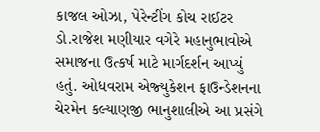કાજલ ઓઝા, પેરેન્‍ટીંગ કોચ રાઈટર ડો.રાજેશ મણીયાર વગેરે મહાનુભાવોએ સમાજના ઉત્‍કર્ષ માટે માર્ગદર્શન આપ્‍યું હતું. ઓધવરામ એજ્‍યુકેશન ફાઉન્‍ડેશનના ચેરમેન કલ્‍યાણજી ભાનુશાલીએ આ પ્રસંગે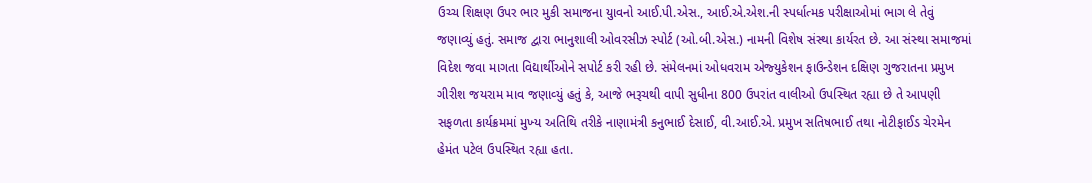ઉચ્‍ચ શિક્ષણ ઉપર ભાર મુકી સમાજના યુાવનો આઈ.પી.એસ., આઈ.એ.એશ.ની સ્‍પર્ધાત્‍મક પરીક્ષાઓમાં ભાગ લે તેવું જણાવ્‍યું હતું. સમાજ દ્વારા ભાનુશાલી ઓવરસીઝ સ્‍પોર્ટ (ઓ.બી.એસ.) નામની વિશેષ સંસ્‍થા કાર્યરત છે. આ સંસ્‍થા સમાજમાં વિદેશ જવા માગતા વિદ્યાર્થીઓને સપોર્ટ કરી રહી છે. સંમેલનમાં ઓધવરામ એજ્‍યુકેશન ફાઉન્‍ડેશન દક્ષિણ ગુજરાતના પ્રમુખ ગીરીશ જયરામ માવ જણાવ્‍યું હતું કે, આજે ભરૂચથી વાપી સુધીના 800 ઉપરાંત વાલીઓ ઉપસ્‍થિત રહ્યા છે તે આપણી સફળતા કાર્યક્રમમાં મુખ્‍ય અતિથિ તરીકે નાણામંત્રી કનુભાઈ દેસાઈ, વી.આઈ.એ. પ્રમુખ સતિષભાઈ તથા નોટીફાઈડ ચેરમેન હેમંત પટેલ ઉપસ્‍થિત રહ્યા હતા.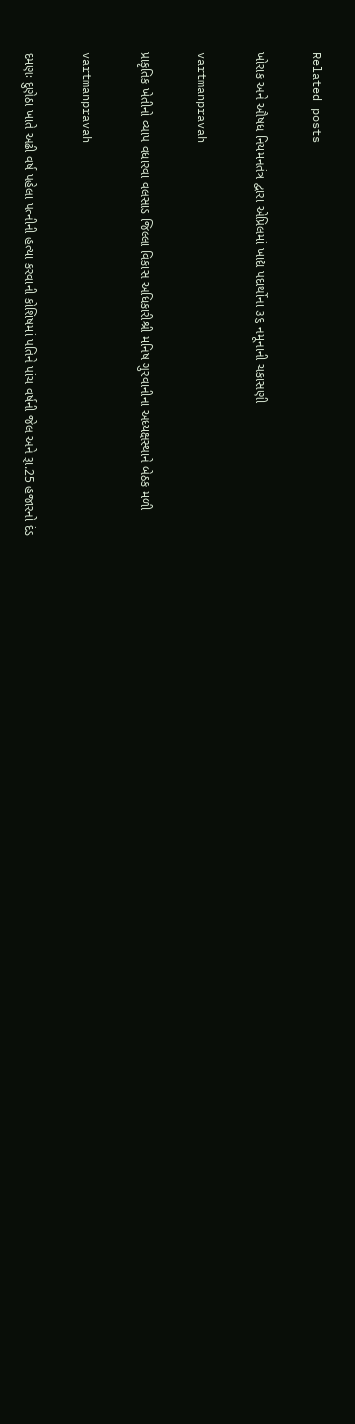Related posts

ખોરાક અને ઔષધ નિયમનતંત્ર દ્વારા એપ્રિલમાં ખાદ્ય પદાર્થોના ૩૬ નમૂનાની ચકાસણી

vartmanpravah

પ્રાકૃતિક ખેતીનો વ્યાપ વધારવા વલસાડ જિલ્લા વિકાસ અધિકારીશ્રી મનિષ ગુરવાનીના અધ્યક્ષસ્થાને બેઠક મળી

vartmanpravah

દમણઃ દુણેઠા ખાતે અઢી વર્ષ પહેલા પત્‍નીની હત્‍યા કરવાની કોશિષમાં પતિને પાંચ વર્ષની જેલ અને રૂા.25 હજારનો દંડ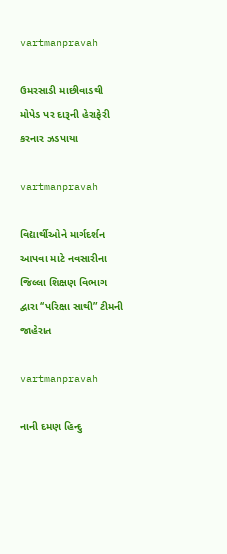vartmanpravah

ઉમરસાડી માછીવાડથી મોપેડ પર દારૂની હેરાફેરી કરનાર ઝડપાયા

vartmanpravah

વિદ્યાર્થીઓને માર્ગદર્શન આપવા માટે નવસારીના જિલ્લા શિક્ષણ વિભાગ દ્વારા ‘‘પરિક્ષા સાથી” ટીમની જાહેરાત

vartmanpravah

નાની દમણ હિન્દુ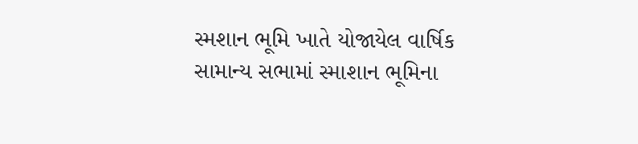સ્મશાન ભૂમિ ખાતે યોજાયેલ વાર્ષિક સામાન્ય સભામાં સ્માશાન ભૂમિના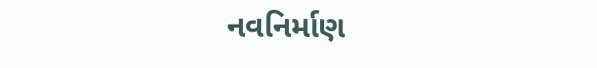નવનિર્માણ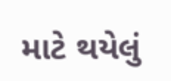માટે થયેલું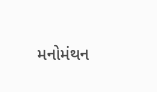મનોમંથન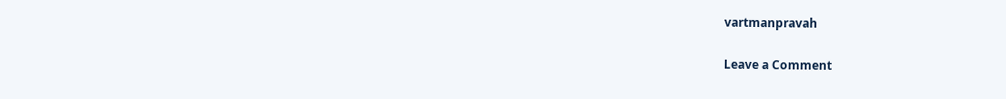vartmanpravah

Leave a Comment